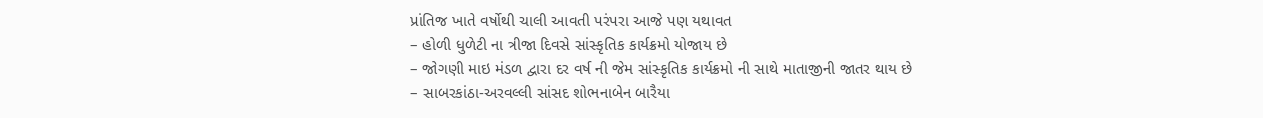પ્રાંતિજ ખાતે વર્ષોથી ચાલી આવતી પરંપરા આજે પણ યથાવત
– હોળી ધુળેટી ના ત્રીજા દિવસે સાંસ્કૃતિક કાર્યક્રમો યોજાય છે
– જોગણી માઇ મંડળ દ્વારા દર વર્ષ ની જેમ સાંસ્કૃતિક કાર્યક્રમો ની સાથે માતાજીની જાતર થાય છે
– સાબરકાંઠા-અરવલ્લી સાંસદ શોભનાબેન બારૈયા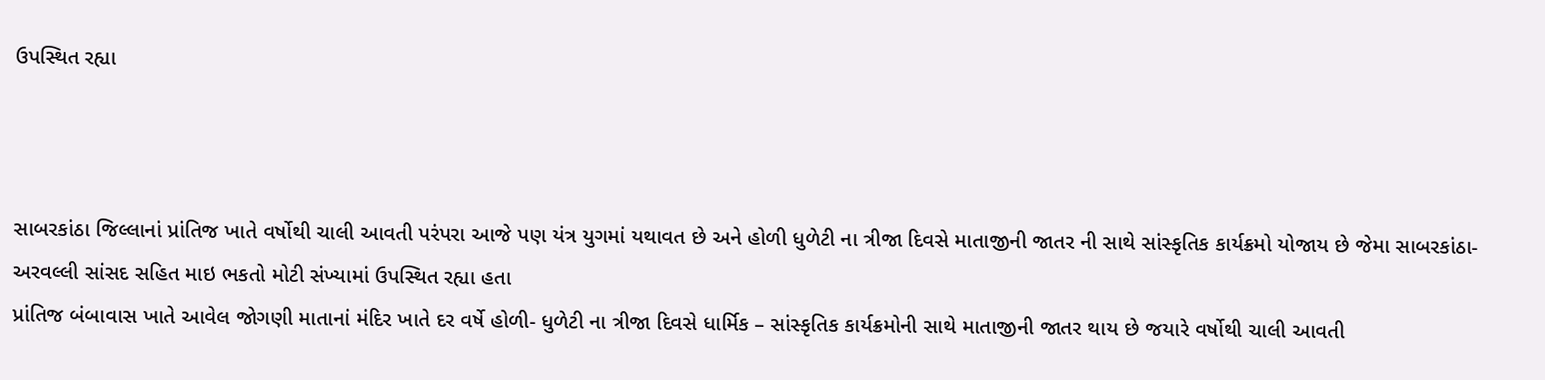ઉપસ્થિત રહ્યા



સાબરકાંઠા જિલ્લાનાં પ્રાંતિજ ખાતે વર્ષોથી ચાલી આવતી પરંપરા આજે પણ યંત્ર યુગમાં યથાવત છે અને હોળી ધુળેટી ના ત્રીજા દિવસે માતાજીની જાતર ની સાથે સાંસ્કૃતિક કાર્યક્રમો યોજાય છે જેમા સાબરકાંઠા-અરવલ્લી સાંસદ સહિત માઇ ભકતો મોટી સંખ્યામાં ઉપસ્થિત રહ્યા હતા
પ્રાંતિજ બંબાવાસ ખાતે આવેલ જોગણી માતાનાં મંદિર ખાતે દર વર્ષે હોળી- ધુળેટી ના ત્રીજા દિવસે ધાર્મિક – સાંસ્કૃતિક કાર્યક્રમોની સાથે માતાજીની જાતર થાય છે જયારે વર્ષોથી ચાલી આવતી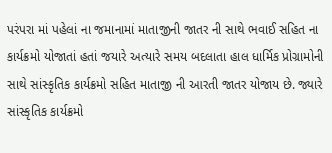પરંપરા માં પહેલાં ના જમાનામાં માતાજીની જાતર ની સાથે ભવાઈ સહિત ના કાર્યક્રમો યોજાતાં હતાં જયારે અત્યારે સમય બદલાતા હાલ ધાર્મિક પ્રોગ્રામોની સાથે સાંસ્કૃતિક કાર્યક્રમો સહિત માતાજી ની આરતી જાતર યોજાય છે. જ્યારે સાંસ્કૃતિક કાર્યક્રમો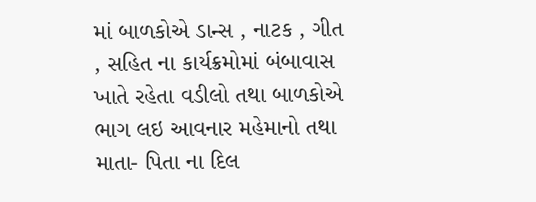માં બાળકોએ ડાન્સ , નાટક , ગીત , સહિત ના કાર્યક્રમોમાં બંબાવાસ ખાતે રહેતા વડીલો તથા બાળકોએ ભાગ લઇ આવનાર મહેમાનો તથા માતા- પિતા ના દિલ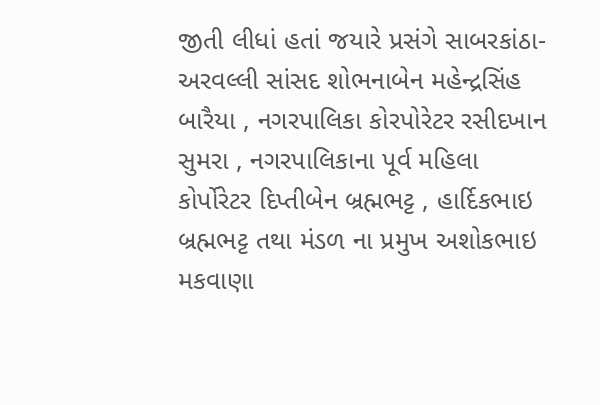જીતી લીધાં હતાં જયારે પ્રસંગે સાબરકાંઠા-અરવલ્લી સાંસદ શોભનાબેન મહેન્દ્રસિંહ બારૈયા , નગરપાલિકા કોરપોરેટર રસીદખાન સુમરા , નગરપાલિકાના પૂર્વ મહિલા કોર્પોરેટર દિપ્તીબેન બ્રહ્મભટ્ટ , હાર્દિકભાઇ બ્રહ્મભટ્ટ તથા મંડળ ના પ્રમુખ અશોકભાઇ મકવાણા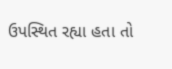ઉપસ્થિત રહ્યા હતા તો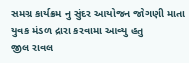સમગ્ર કાર્યક્રમ નુ સુંદર આયોજન જોગણી માતા યુવક મંડળ દ્રારા કરવામા આવ્યુ હતુ
જીલ રાવલ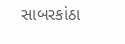સાબરકાંઠા